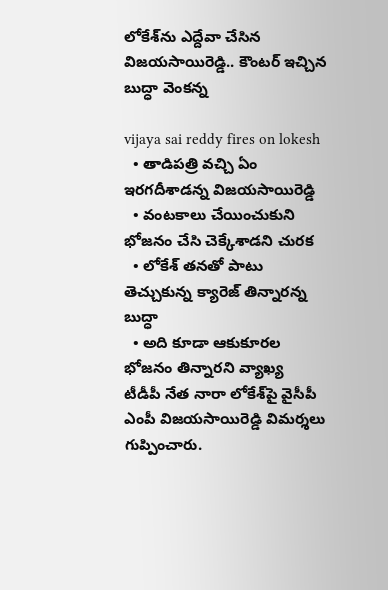లోకేశ్‌ను ఎద్దేవా చేసిన విజయసాయిరెడ్డి.. కౌంటర్ ఇచ్చిన బుద్ధా వెంకన్న

vijaya sai reddy fires on lokesh
  • తాడిపత్రి వచ్చి ఏం ఇరగదీశాడన్న విజయసాయిరెడ్డి
  • వంటకాలు చేయించుకుని భోజనం చేసి చెక్కేశాడని చురక
  • లోకేశ్‌ తనతో పాటు తెచ్చుకున్న క్యారెజ్ తిన్నారన్న బుద్ధా
  • అది కూడా ఆకుకూరల భోజనం తిన్నారని వ్యాఖ్య
టీడీపీ నేత నారా లోకేశ్‌పై వైసీపీ ఎంపీ విజయసాయిరెడ్డి విమర్శలు గుప్పించారు.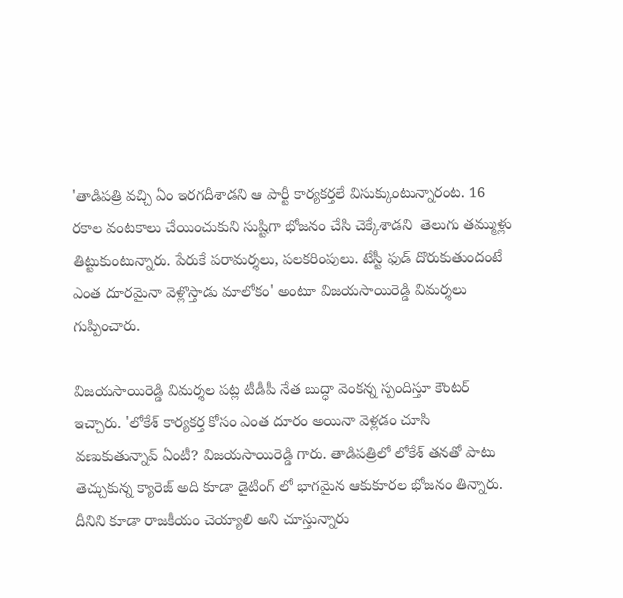'తాడిపత్రి వచ్చి ఏం ఇరగదీశాడని ఆ పార్టీ కార్యకర్తలే విసుక్కుంటున్నారంట. 16 రకాల వంటకాలు చేయించుకుని సుష్టిగా భోజనం చేసి చెక్కేశాడని  తెలుగు తమ్ముళ్లు తిట్టుకుంటున్నారు. పేరుకే పరామర్శలు, పలకరింపులు. టేస్టీ ఫుడ్ దొరుకుతుందంటే ఎంత దూరమైనా వెళ్లొస్తాడు మాలోకం' అంటూ విజయసాయిరెడ్డి విమర్శలు గుప్పించారు.

విజయసాయిరెడ్డి విమర్శల పట్ల టీడీపీ నేత బుద్ధా వెంకన్న స్పందిస్తూ కౌంటర్ ఇచ్చారు. 'లోకేశ్ కార్యకర్త కోసం ఎంత దూరం అయినా వెళ్లడం చూసి వణుకుతున్నావ్ ఏంటీ? విజయసాయిరెడ్డి గారు. తాడిపత్రిలో లోకేశ్‌ తనతో పాటు తెచ్చుకున్న క్యారెజ్ అది కూడా డైటింగ్ లో భాగమైన ఆకుకూరల భోజనం తిన్నారు. దీనిని కూడా రాజకీయం చెయ్యాలి అని చూస్తున్నారు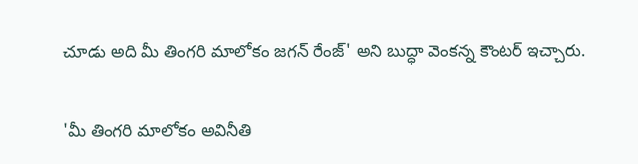చూడు అది మీ తింగరి మాలోకం జగన్ రేంజ్' అని బుద్ధా వెంకన్న కౌంటర్‌ ఇచ్చారు.

'మీ తింగరి మాలోకం అవినీతి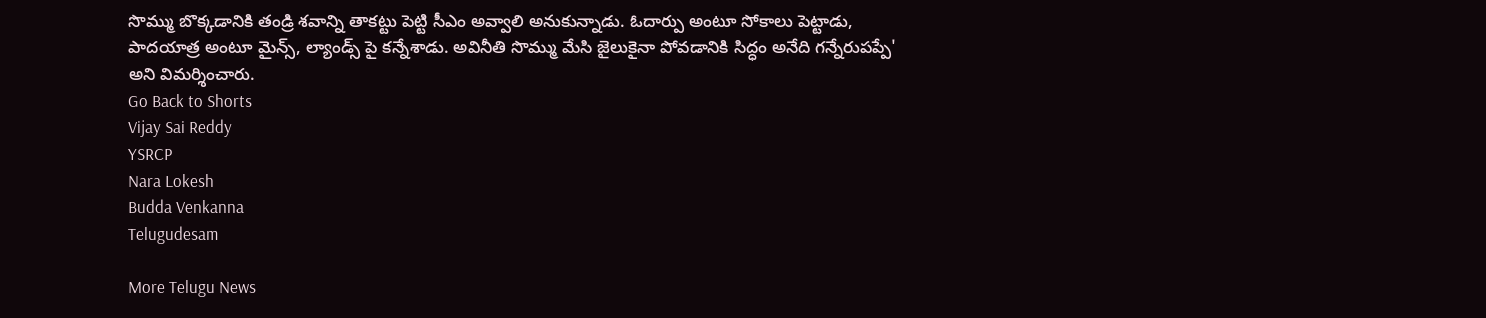సొమ్ము బొక్కడానికి తండ్రి శవాన్ని తాకట్టు పెట్టి సీఎం అవ్వాలి అనుకున్నాడు. ఓదార్పు అంటూ సోకాలు పెట్టాడు, పాదయాత్ర అంటూ మైన్స్, ల్యాండ్స్ పై కన్నేశాడు. అవినీతి సొమ్ము మేసి జైలుకైనా పోవడానికి సిద్ధం అనేది గన్నేరుపప్పే' అని విమర్శించారు.
Go Back to Shorts
Vijay Sai Reddy
YSRCP
Nara Lokesh
Budda Venkanna
Telugudesam

More Telugu News